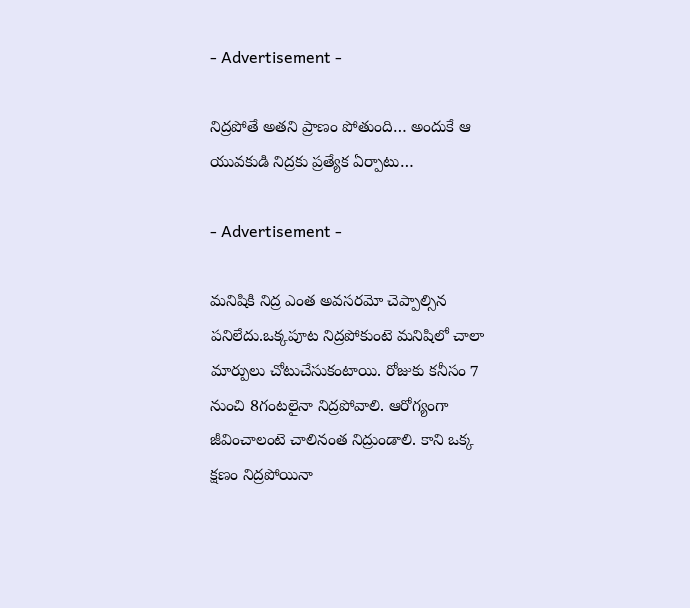- Advertisement -

నిద్రపోతే అతని ప్రాణం పోతుంది… అందుకే ఆ యువకుడి నిద్రకు ప్రత్యేక ఏర్పాటు…

- Advertisement -

మ‌నిషికి నిద్ర ఎంత అవ‌స‌ర‌మో చెప్పాల్సిన ప‌నిలేదు.ఒక్క‌పూట నిద్ర‌పోకుంటె మ‌నిషిలో చాలా మార్పులు చోటుచేసుకంటాయి. రోజుకు క‌నీసం 7 నుంచి 8గంట‌లైనా నిద్ర‌పోవాలి. ఆరోగ్యంగా జీవించాలంటె చాలినంత నిద్రుండాలి. కాని ఒక్క క్ష‌ణం నిద్ర‌పోయినా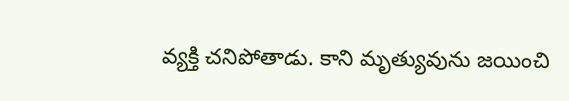వ్య‌క్తి చ‌నిపోతాడు. కాని మృత్యువును జ‌యించి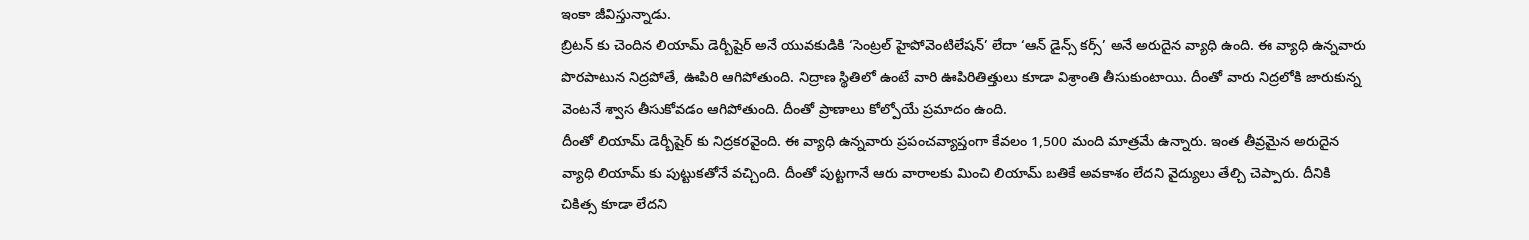ఇంకా జీవిస్తున్నాడు.
బ్రిటన్‌ కు చెందిన లియామ్‌ డెర్బీషైర్‌ అనే యువకుడికి ‘సెంట్రల్‌ హైపోవెంటిలేషన్‌’ లేదా ‘ఆన్‌ డైన్స్‌ కర్స్‌’ అనే అరుదైన వ్యాధి ఉంది. ఈ వ్యాధి ఉన్నవారు పొరపాటున నిద్రపోతే, ఊపిరి ఆగిపోతుంది. నిద్రాణ స్థితిలో ఉంటే వారి ఊపిరితిత్తులు కూడా విశ్రాంతి తీసుకుంటాయి. దీంతో వారు నిద్రలోకి జారుకున్న వెంటనే శ్వాస తీసుకోవడం ఆగిపోతుంది. దీంతో ప్రాణాలు కోల్పోయే ప్రమాదం ఉంది.
దీంతో లియామ్ డెర్బీషైర్ కు నిద్రకరవైంది. ఈ వ్యాధి ఉన్నవారు ప్రపంచవ్యాప్తంగా కేవలం 1,500 మంది మాత్రమే ఉన్నారు. ఇంత తీవ్రమైన అరుదైన వ్యాధి లియామ్‌ కు పుట్టుకతోనే వచ్చింది. దీంతో పుట్టగానే ఆరు వారాలకు మించి లియామ్‌ బతికే అవకాశం లేదని వైద్యులు తేల్చి చెప్పారు. దీనికి చికిత్స కూడా లేదని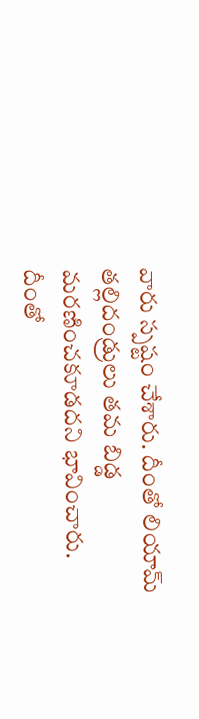వారు స్పష్టం చేశారు. దీంతో లియామ్ తల్లిదండ్రులు తమ బిడ్డ మరణించకూడదని భావించారు. దీంతో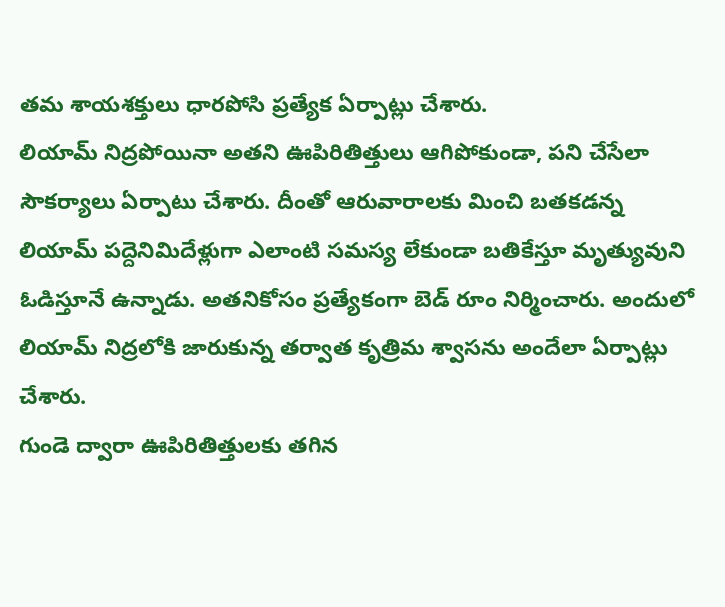తమ శాయశక్తులు ధారపోసి ప్రత్యేక ఏర్పాట్లు చేశారు.
లియామ్‌ నిద్రపోయినా అతని ఊపిరితిత్తులు ఆగిపోకుండా, పని చేసేలా సౌకర్యాలు ఏర్పాటు చేశారు. దీంతో ఆరువారాలకు మించి బతకడన్న లియామ్ పద్దెనిమిదేళ్లుగా ఎలాంటి సమస్య లేకుండా బతికేస్తూ మృత్యువుని ఓడిస్తూనే ఉన్నాడు. అతనికోసం ప్రత్యేకంగా బెడ్ రూం నిర్మించారు. అందులో లియామ్‌ నిద్రలోకి జారుకున్న తర్వాత కృత్రిమ శ్వాసను అందేలా ఏర్పాట్లు చేశారు.
గుండె ద్వారా ఊపిరితిత్తులకు తగిన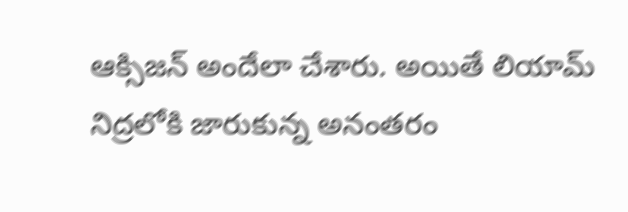ఆక్సిజన్‌ అందేలా చేశారు. అయితే లియామ్ నిద్రలోకి జారుకున్న అనంతరం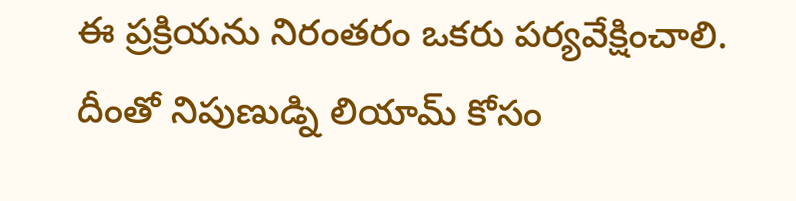ఈ ప్రక్రియను నిరంతరం ఒకరు పర్యవేక్షించాలి. దీంతో నిపుణుడ్ని లియామ్ కోసం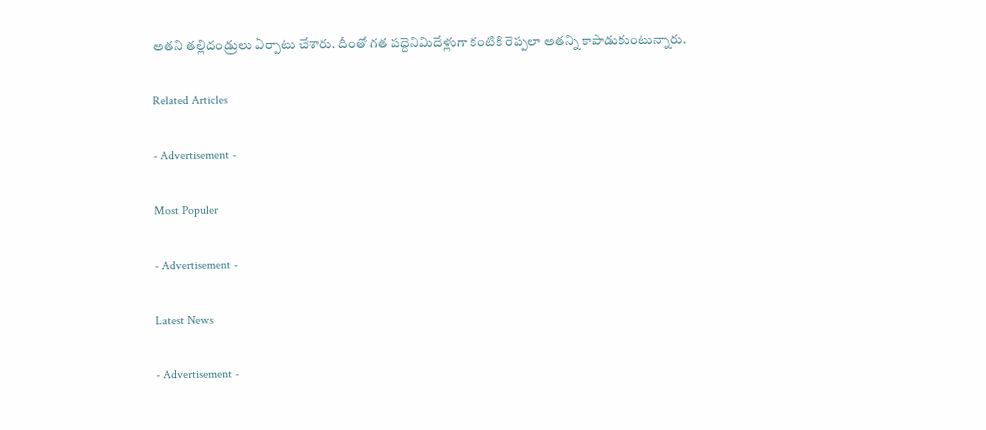అతని తల్లిదండ్రులు ఏర్పాటు చేశారు. దీంతో గత పద్దెనిమిదేళ్లుగా కంటికి రెప్పలా అతన్ని కాపాడుకుంటున్నారు.

Related Articles

- Advertisement -

Most Populer

- Advertisement -

Latest News

- Advertisement -